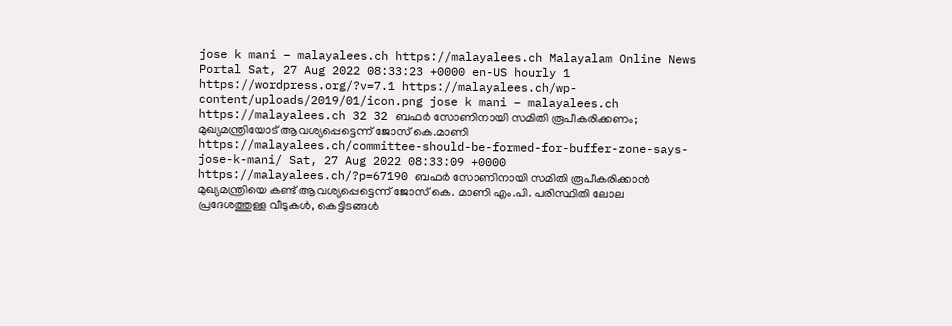jose k mani – malayalees.ch https://malayalees.ch Malayalam Online News Portal Sat, 27 Aug 2022 08:33:23 +0000 en-US hourly 1 https://wordpress.org/?v=7.1 https://malayalees.ch/wp-content/uploads/2019/01/icon.png jose k mani – malayalees.ch https://malayalees.ch 32 32 ബഫര്‍ സോണിനായി സമിതി രൂപീകരിക്കണം; മുഖ്യമന്ത്രിയോട് ആവശ്യപ്പെട്ടെന്ന് ജോസ് കെ.മാണി https://malayalees.ch/committee-should-be-formed-for-buffer-zone-says-jose-k-mani/ Sat, 27 Aug 2022 08:33:09 +0000 https://malayalees.ch/?p=67190 ബഫര്‍ സോണിനായി സമിതി രൂപീകരിക്കാന്‍ മുഖ്യമന്ത്രിയെ കണ്ട് ആവശ്യപ്പെട്ടെന്ന് ജോസ് കെ. മാണി എം.പി. പരിസ്ഥിതി ലോല പ്രദേശത്തുള്ള വീടുകള്‍, കെട്ടിടങ്ങള്‍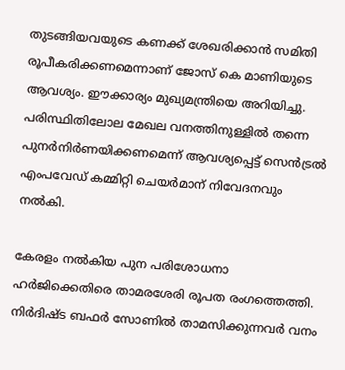തുടങ്ങിയവയുടെ കണക്ക് ശേഖരിക്കാന്‍ സമിതി രൂപീകരിക്കണമെന്നാണ് ജോസ് കെ മാണിയുടെ ആവശ്യം. ഈക്കാര്യം മുഖ്യമന്ത്രിയെ അറിയിച്ചു.
പരിസ്ഥിതിലോല മേഖല വനത്തിനുള്ളില്‍ തന്നെ പുനര്‍നിര്‍ണയിക്കണമെന്ന് ആവശ്യപ്പെട്ട് സെന്‍ട്രല്‍ എംപവേഡ് കമ്മിറ്റി ചെയര്‍മാന് നിവേദനവും നല്‍കി.

കേരളം നല്‍കിയ പുന പരിശോധനാ ഹര്‍ജിക്കെതിരെ താമരശേരി രൂപത രംഗത്തെത്തി. നിര്‍ദിഷ്ട ബഫര്‍ സോണില്‍ താമസിക്കുന്നവര്‍ വനം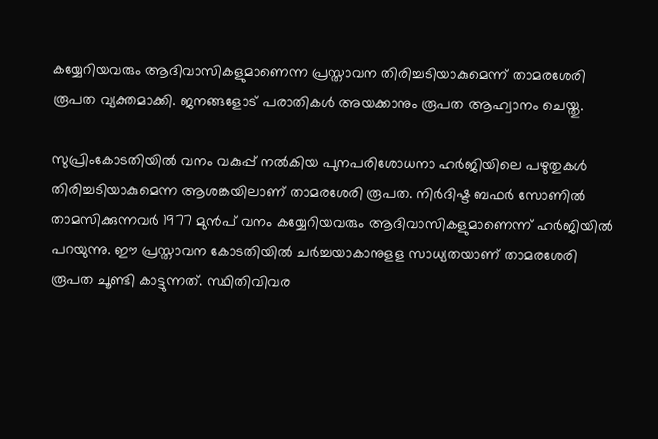കയ്യേറിയവരും ആദിവാസികളുമാണെന്ന പ്രസ്താവന തിരിച്ചടിയാകുമെന്ന് താമരശേരി രൂപത വ്യക്തമാക്കി. ജനങ്ങളോട് പരാതികള്‍ അയക്കാനും രൂപത ആഹ്വാനം ചെയ്തു.

സുപ്രിംകോടതിയില്‍ വനം വകുപ്പ് നല്‍കിയ പുനപരിശോധനാ ഹര്‍ജിയിലെ പഴുതുകള്‍ തിരിച്ചടിയാകുമെന്ന ആശങ്കയിലാണ് താമരശേരി രൂപത. നിര്‍ദിഷ്ട ബഫര്‍ സോണില്‍ താമസിക്കുന്നവര്‍ 1977 മുന്‍പ് വനം കയ്യേറിയവരും ആദിവാസികളുമാണെന്ന് ഹര്‍ജിയില്‍ പറയുന്നു. ഈ പ്രസ്താവന കോടതിയില്‍ ചര്‍ച്ചയാകാനുളള സാധ്യതയാണ് താമരശേരി രൂപത ചൂണ്ടി കാട്ടുന്നത്. സ്ഥിതിവിവര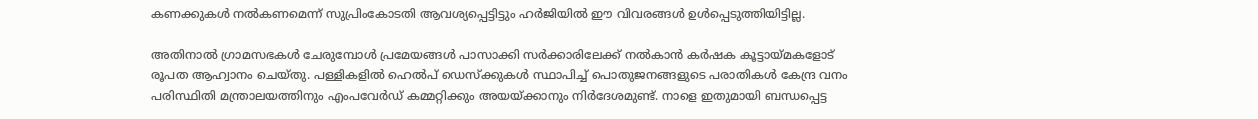കണക്കുകള്‍ നല്‍കണമെന്ന് സുപ്രിംകോടതി ആവശ്യപ്പെട്ടിട്ടും ഹര്‍ജിയില്‍ ഈ വിവരങ്ങള്‍ ഉള്‍പ്പെടുത്തിയിട്ടില്ല.

അതിനാല്‍ ഗ്രാമസഭകള്‍ ചേരുമ്പോള്‍ പ്രമേയങ്ങള്‍ പാസാക്കി സര്‍ക്കാരിലേക്ക് നല്‍കാന്‍ കര്‍ഷക കൂട്ടായ്മകളോട് രൂപത ആഹ്വാനം ചെയ്തു. പള്ളികളില്‍ ഹെല്‍പ് ഡെസ്‌ക്കുകള്‍ സ്ഥാപിച്ച് പൊതുജനങ്ങളുടെ പരാതികള്‍ കേന്ദ്ര വനം പരിസ്ഥിതി മന്ത്രാലയത്തിനും എംപവേര്‍ഡ് കമ്മറ്റിക്കും അയയ്ക്കാനും നിര്‍ദേശമുണ്ട്. നാളെ ഇതുമായി ബന്ധപ്പെട്ട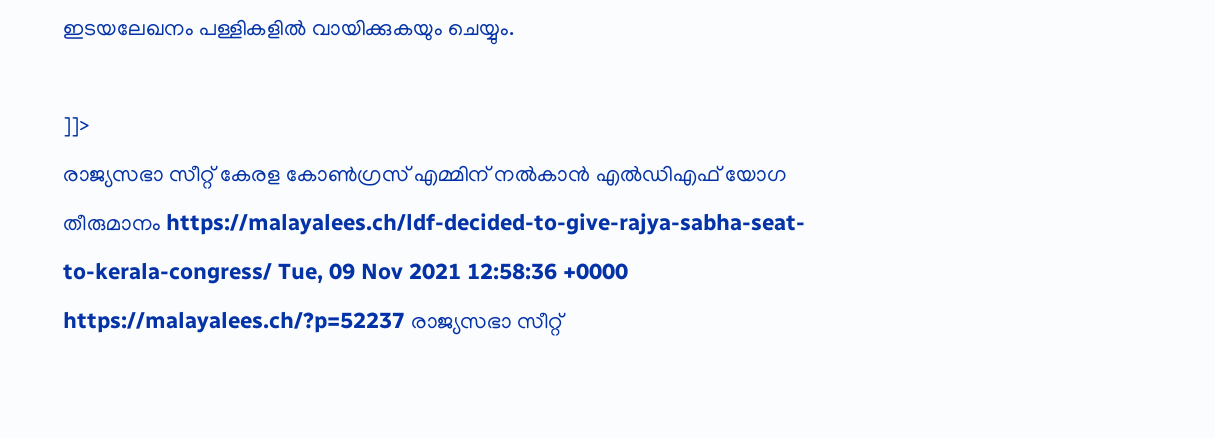ഇടയലേഖനം പള്ളികളില്‍ വായിക്കുകയും ചെയ്യും.

]]>
രാജ്യസഭാ സീറ്റ് കേരള കോൺഗ്രസ് എമ്മിന് നൽകാൻ എൽഡിഎഫ് യോഗ തീരുമാനം https://malayalees.ch/ldf-decided-to-give-rajya-sabha-seat-to-kerala-congress/ Tue, 09 Nov 2021 12:58:36 +0000 https://malayalees.ch/?p=52237 രാജ്യസഭാ സീറ്റ്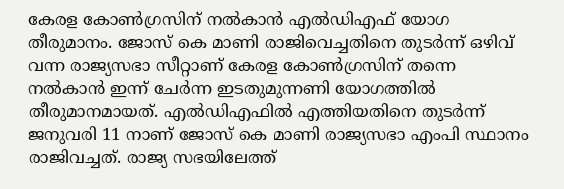കേരള കോൺഗ്രസിന് നൽകാൻ എൽഡിഎഫ് യോഗ തീരുമാനം. ജോസ് കെ മാണി രാജിവെച്ചതിനെ തുടർന്ന് ഒഴിവ് വന്ന രാജ്യസഭാ സീറ്റാണ് കേരള കോൺഗ്രസിന് തന്നെ നൽകാൻ ഇന്ന് ചേർന്ന ഇടതുമുന്നണി യോഗത്തിൽ തീരുമാനമായത്. എൽഡിഎഫിൽ എത്തിയതിനെ തുടർന്ന് ജനുവരി 11 നാണ് ജോസ് കെ മാണി രാജ്യസഭാ എംപി സ്ഥാനം രാജിവച്ചത്. രാജ്യ സഭയിലേത്ത്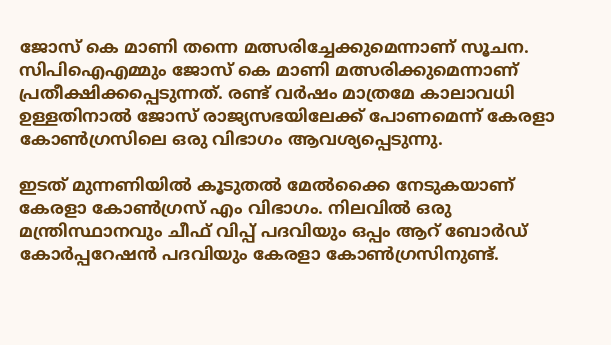ജോസ് കെ മാണി തന്നെ മത്സരിച്ചേക്കുമെന്നാണ് സൂചന. സിപിഐഎമ്മും ജോസ് കെ മാണി മത്സരിക്കുമെന്നാണ് പ്രതീക്ഷിക്കപ്പെടുന്നത്. രണ്ട് വർഷം മാത്രമേ കാലാവധി ഉള്ളതിനാൽ ജോസ് രാജ്യസഭയിലേക്ക് പോണമെന്ന് കേരളാ കോൺഗ്രസിലെ ഒരു വിഭാഗം ആവശ്യപ്പെടുന്നു.

ഇടത് മുന്നണിയിൽ കൂടുതൽ മേൽക്കൈ നേടുകയാണ് കേരളാ കോൺഗ്രസ് എം വിഭാഗം. നിലവിൽ ഒരു മന്ത്രിസ്ഥാനവും ചീഫ് വിപ്പ് പദവിയും ഒപ്പം ആറ് ബോർഡ്‌ കോർപ്പറേഷൻ പദവിയും കേരളാ കോൺഗ്രസിനുണ്ട്.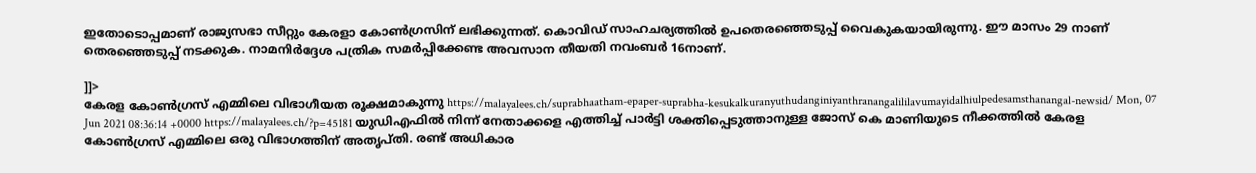ഇതോടൊപ്പമാണ് രാജ്യസഭാ സീറ്റും കേരളാ കോൺഗ്രസിന് ലഭിക്കുന്നത്. കൊവിഡ് സാഹചര്യത്തിൽ ഉപതെരഞ്ഞെടുപ്പ് വൈകുകയായിരുന്നു. ഈ മാസം 29 നാണ് തെരഞ്ഞെടുപ്പ് നടക്കുക. നാമനിർദ്ദേശ പത്രിക സമർപ്പിക്കേണ്ട അവസാന തീയതി നവംബർ 16നാണ്.

]]>
കേരള കോൺഗ്രസ് എമ്മിലെ വിഭാഗീയത രൂക്ഷമാകുന്നു https://malayalees.ch/suprabhaatham-epaper-suprabha-kesukalkuranyuthudanginiyanthranangalililavumayidalhiulpedesamsthanangal-newsid/ Mon, 07 Jun 2021 08:36:14 +0000 https://malayalees.ch/?p=45181 യുഡിഎഫിൽ നിന്ന് നേതാക്കളെ എത്തിച്ച് പാർട്ടി ശക്തിപ്പെടുത്താനുള്ള ജോസ് കെ മാണിയുടെ നീക്കത്തിൽ കേരള കോൺഗ്രസ് എമ്മിലെ ഒരു വിഭാഗത്തിന് അതൃപ്തി. രണ്ട് അധികാര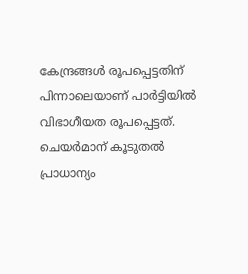കേന്ദ്രങ്ങൾ രൂപപ്പെട്ടതിന് പിന്നാലെയാണ് പാർട്ടിയിൽ വിഭാഗീയത രൂപപ്പെട്ടത്. ചെയർമാന് കൂടുതൽ പ്രാധാന്യം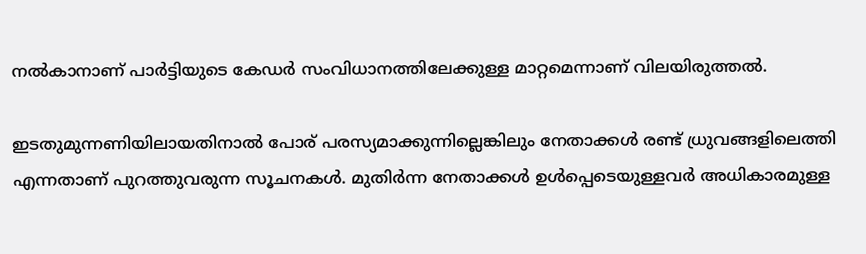നൽകാനാണ് പാർട്ടിയുടെ കേഡർ സംവിധാനത്തിലേക്കുള്ള മാറ്റമെന്നാണ് വിലയിരുത്തൽ.

ഇടതുമുന്നണിയിലായതിനാൽ പോര് പരസ്യമാക്കുന്നില്ലെങ്കിലും നേതാക്കൾ രണ്ട് ധ്രുവങ്ങളിലെത്തി എന്നതാണ് പുറത്തുവരുന്ന സൂചനകൾ. മുതിർന്ന നേതാക്കൾ ഉൾപ്പെടെയുള്ളവർ അധികാരമുള്ള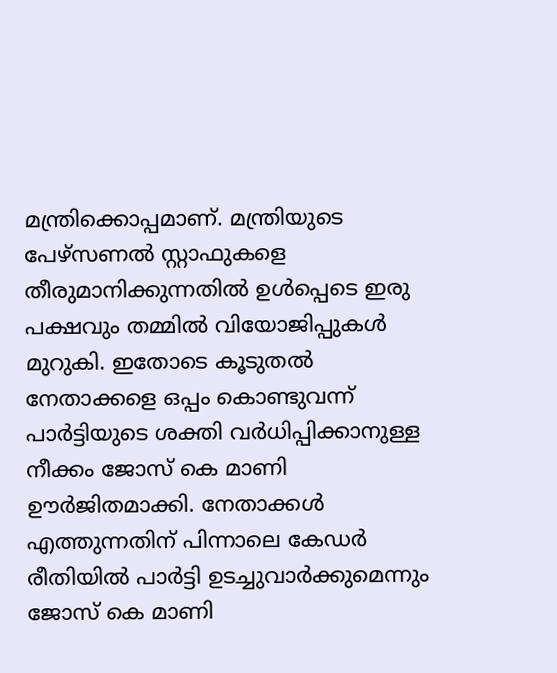മന്ത്രിക്കൊപ്പമാണ്. മന്ത്രിയുടെ പേഴ്‌സണൽ സ്റ്റാഫുകളെ തീരുമാനിക്കുന്നതിൽ ഉൾപ്പെടെ ഇരു പക്ഷവും തമ്മിൽ വിയോജിപ്പുകൾ മുറുകി. ഇതോടെ കൂടുതൽ നേതാക്കളെ ഒപ്പം കൊണ്ടുവന്ന് പാർട്ടിയുടെ ശക്തി വർധിപ്പിക്കാനുള്ള നീക്കം ജോസ് കെ മാണി ഊർജിതമാക്കി. നേതാക്കൾ എത്തുന്നതിന് പിന്നാലെ കേഡർ രീതിയിൽ പാർട്ടി ഉടച്ചുവാർക്കുമെന്നും ജോസ് കെ മാണി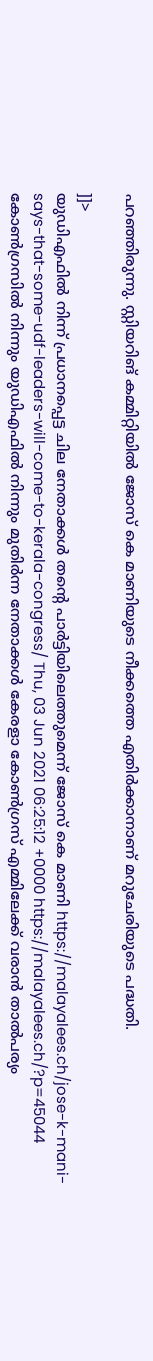പറഞ്ഞിരുന്നു. സ്റ്റിയറിങ് കമ്മിറ്റിയിൽ ജോസ് കെ മാണിയുടെ നീക്കത്തെ എതിർക്കാനാണ് മറുചേരിയുടെ പദ്ധതി.

]]>
യുഡിഎഫില്‍ നിന്ന് പ്രധാനപ്പെട്ട ചില നേതാക്കള്‍ തന്‍റെ പാര്‍ട്ടിയിലെത്തുമെന്ന് ജോസ് കെ മാണി https://malayalees.ch/jose-k-mani-says-that-some-udf-leaders-will-come-to-kerala-congress/ Thu, 03 Jun 2021 06:25:12 +0000 https://malayalees.ch/?p=45044 കോൺഗ്രസിൽ നിന്നും യുഡിഎഫിൽ നിന്നും മുതിർന്ന നേതാക്കൾ കേരളാ കോൺഗ്രസ് എമ്മിലേക്ക് വരാൻ താൽപര്യം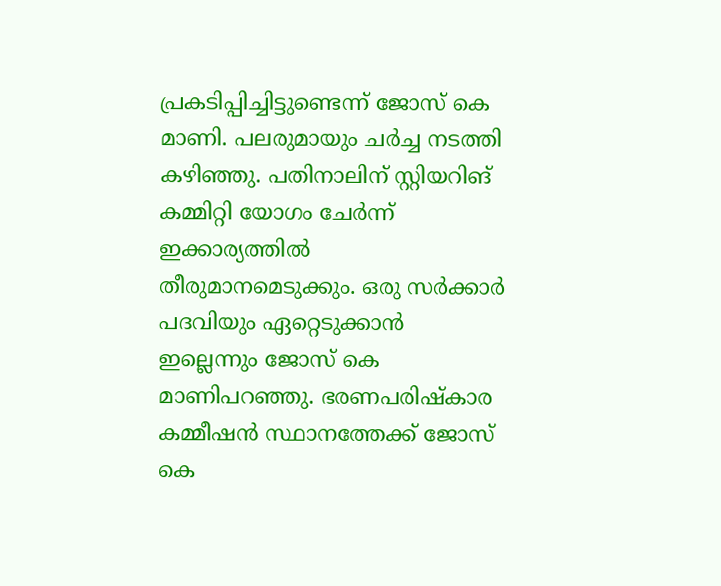പ്രകടിപ്പിച്ചിട്ടുണ്ടെന്ന് ജോസ് കെ മാണി. പലരുമായും ചർച്ച നടത്തി കഴിഞ്ഞു. പതിനാലിന് സ്റ്റിയറിങ് കമ്മിറ്റി യോഗം ചേർന്ന് ഇക്കാര്യത്തിൽ തീരുമാനമെടുക്കും. ഒരു സർക്കാർ പദവിയും ഏറ്റെടുക്കാൻ ഇല്ലെന്നും ജോസ് കെ മാണിപറഞ്ഞു. ഭരണപരിഷ്കാര കമ്മീഷന്‍ സ്ഥാനത്തേക്ക് ജോസ് കെ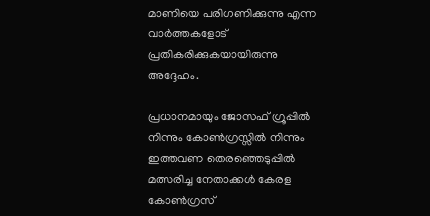മാണിയെ പരിഗണിക്കുന്നു എന്ന വാര്‍ത്തകളോട് പ്രതികരിക്കുകയായിരുന്നു അദ്ദേഹം.

പ്രധാനമായും ജോസഫ് ഗ്രൂപ്പില്‍ നിന്നും കോണ്‍ഗ്രസ്സില്‍ നിന്നും ഇത്തവണ തെരഞ്ഞെടുപ്പില്‍ മത്സരിച്ച നേതാക്കള്‍ കേരള കോണ്‍ഗ്രസ്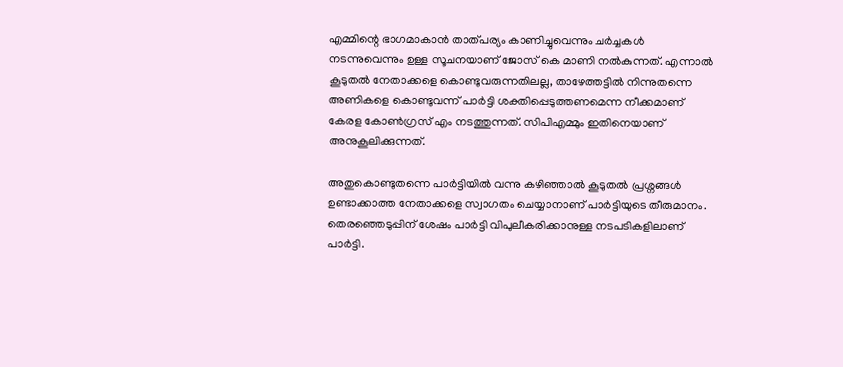എമ്മിന്റെ ഭാഗമാകാന്‍ താത്പര്യം കാണിച്ചുവെന്നും ചര്‍ച്ചകള്‍ നടന്നുവെന്നും ഉള്ള സൂചനയാണ് ജോസ് കെ മാണി നല്‍കുന്നത്. എന്നാല്‍ കൂടുതല്‍ നേതാക്കളെ കൊണ്ടുവരുന്നതിലല്ല, താഴേത്തട്ടില്‍ നിന്നുതന്നെ അണികളെ കൊണ്ടുവന്ന് പാര്‍ട്ടി ശക്തിപ്പെടുത്തണമെന്ന നീക്കമാണ് കേരള കോണ്‍ഗ്രസ് എം നടത്തുന്നത്. സിപിഎമ്മും ഇതിനെയാണ് അനുകൂലിക്കുന്നത്.

അതുകൊണ്ടുതന്നെ പാര്‍ട്ടിയില്‍ വന്നു കഴിഞ്ഞാല്‍ കൂടുതല്‍ പ്രശ്നങ്ങള്‍ ഉണ്ടാക്കാത്ത നേതാക്കളെ സ്വാഗതം ചെയ്യാനാണ് പാര്‍ട്ടിയുടെ തീരുമാനം. തെരഞ്ഞെടുപ്പിന് ശേഷം പാര്‍ട്ടി വിപുലീകരിക്കാനുള്ള നടപടികളിലാണ് പാര്‍ട്ടി.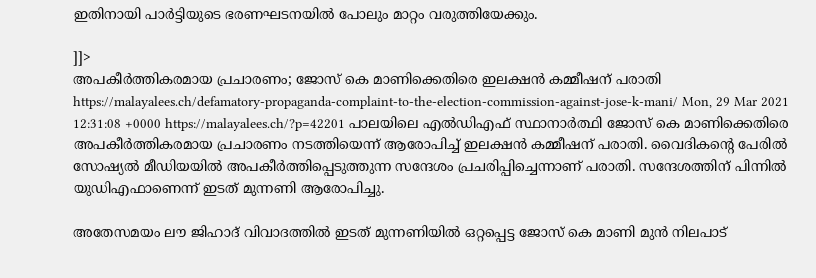ഇതിനായി പാര്‍ട്ടിയുടെ ഭരണഘടനയില്‍ പോലും മാറ്റം വരുത്തിയേക്കും.

]]>
അപകീര്‍ത്തികരമായ പ്രചാരണം; ജോസ് കെ മാണിക്കെതിരെ ഇലക്ഷന്‍ കമ്മീഷന് പരാതി https://malayalees.ch/defamatory-propaganda-complaint-to-the-election-commission-against-jose-k-mani/ Mon, 29 Mar 2021 12:31:08 +0000 https://malayalees.ch/?p=42201 പാലയിലെ എല്‍ഡിഎഫ് സ്ഥാനാര്‍ത്ഥി ജോസ് കെ മാണിക്കെതിരെ അപകീര്‍ത്തികരമായ പ്രചാരണം നടത്തിയെന്ന് ആരോപിച്ച് ഇലക്ഷന്‍ കമ്മീഷന് പരാതി. വൈദികന്റെ പേരില്‍ സോഷ്യല്‍ മീഡിയയില്‍ അപകീര്‍ത്തിപ്പെടുത്തുന്ന സന്ദേശം പ്രചരിപ്പിച്ചെന്നാണ് പരാതി. സന്ദേശത്തിന് പിന്നില്‍ യുഡിഎഫാണെന്ന് ഇടത് മുന്നണി ആരോപിച്ചു.

അതേസമയം ലൗ ജിഹാദ് വിവാദത്തില്‍ ഇടത് മുന്നണിയില്‍ ഒറ്റപ്പെട്ട ജോസ് കെ മാണി മുന്‍ നിലപാട്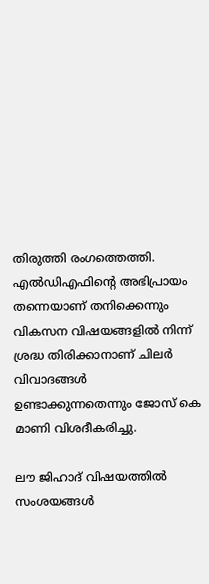തിരുത്തി രംഗത്തെത്തി. എല്‍ഡിഎഫിന്റെ അഭിപ്രായം തന്നെയാണ് തനിക്കെന്നും വികസന വിഷയങ്ങളില്‍ നിന്ന് ശ്രദ്ധ തിരിക്കാനാണ് ചിലര്‍ വിവാദങ്ങള്‍ ഉണ്ടാക്കുന്നതെന്നും ജോസ് കെ മാണി വിശദീകരിച്ചു.

ലൗ ജിഹാദ് വിഷയത്തില്‍ സംശയങ്ങള്‍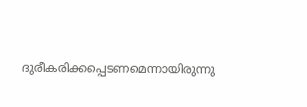ദുരീകരിക്കപ്പെടണമെന്നായിരുന്നു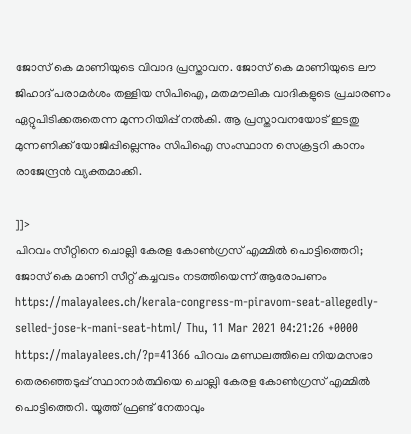ജോസ് കെ മാണിയുടെ വിവാദ പ്രസ്താവന. ജോസ് കെ മാണിയുടെ ലൗ ജിഹാദ് പരാമര്‍ശം തള്ളിയ സിപിഐ, മതമൗലിക വാദികളുടെ പ്രചാരണം ഏറ്റുപിടിക്കരുതെന്ന മുന്നറിയിപ്പ് നല്‍കി. ആ പ്രസ്താവനയോട് ഇടതു മുന്നണിക്ക് യോജിപ്പില്ലെന്നും സിപിഐ സംസ്ഥാന സെക്രട്ടറി കാനം രാജേന്ദ്രന്‍ വ്യക്തമാക്കി.

]]>
പിറവം സീറ്റിനെ ചൊല്ലി കേരള കോണ്‍ഗ്രസ് എമ്മില്‍ പൊട്ടിത്തെറി; ജോസ് കെ മാണി സീറ്റ് കച്ചവടം നടത്തിയെന്ന് ആരോപണം https://malayalees.ch/kerala-congress-m-piravom-seat-allegedly-selled-jose-k-mani-seat-html/ Thu, 11 Mar 2021 04:21:26 +0000 https://malayalees.ch/?p=41366 പിറവം മണ്ഡലത്തിലെ നിയമസഭാ തെരഞ്ഞെടുപ്പ് സ്ഥാനാര്‍ത്ഥിയെ ചൊല്ലി കേരള കോണ്‍ഗ്രസ് എമ്മില്‍ പൊട്ടിത്തെറി. യൂത്ത് ഫ്രണ്ട് നേതാവും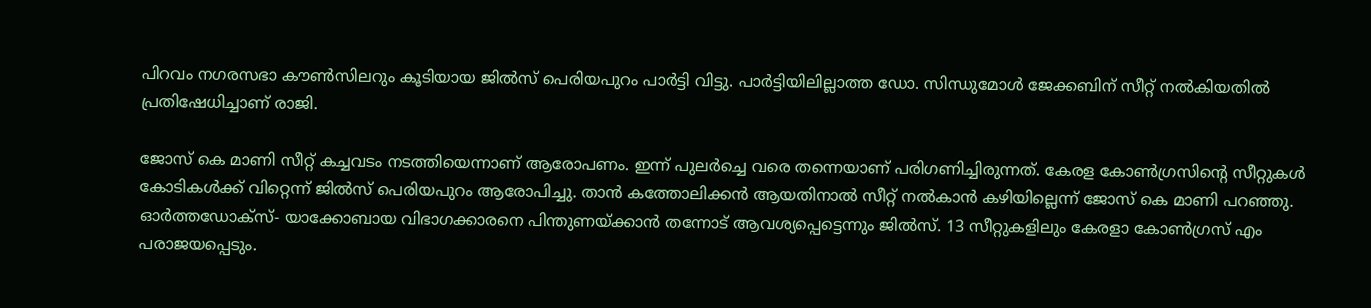പിറവം നഗരസഭാ കൗണ്‍സിലറും കൂടിയായ ജില്‍സ് പെരിയപുറം പാര്‍ട്ടി വിട്ടു. പാര്‍ട്ടിയിലില്ലാത്ത ഡോ. സിന്ധുമോള്‍ ജേക്കബിന് സീറ്റ് നല്‍കിയതില്‍ പ്രതിഷേധിച്ചാണ് രാജി.

ജോസ് കെ മാണി സീറ്റ് കച്ചവടം നടത്തിയെന്നാണ് ആരോപണം. ഇന്ന് പുലര്‍ച്ചെ വരെ തന്നെയാണ് പരിഗണിച്ചിരുന്നത്. കേരള കോണ്‍ഗ്രസിന്റെ സീറ്റുകള്‍ കോടികള്‍ക്ക് വിറ്റെന്ന് ജില്‍സ് പെരിയപുറം ആരോപിച്ചു. താന്‍ കത്തോലിക്കന്‍ ആയതിനാല്‍ സീറ്റ് നല്‍കാന്‍ കഴിയില്ലെന്ന് ജോസ് കെ മാണി പറഞ്ഞു. ഓര്‍ത്തഡോക്‌സ്- യാക്കോബായ വിഭാഗക്കാരനെ പിന്തുണയ്ക്കാന്‍ തന്നോട് ആവശ്യപ്പെട്ടെന്നും ജില്‍സ്. 13 സീറ്റുകളിലും കേരളാ കോണ്‍ഗ്രസ് എം പരാജയപ്പെടും.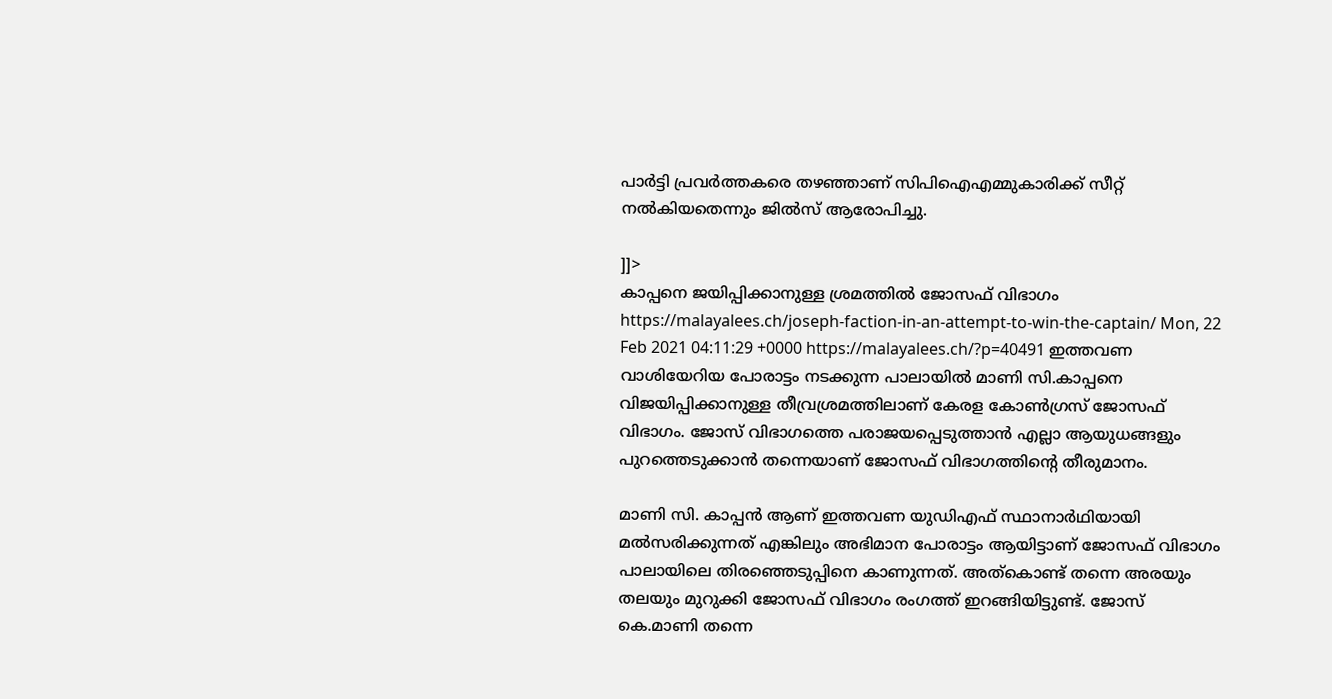പാര്‍ട്ടി പ്രവര്‍ത്തകരെ തഴഞ്ഞാണ് സിപിഐഎമ്മുകാരിക്ക് സീറ്റ് നല്‍കിയതെന്നും ജില്‍സ് ആരോപിച്ചു.

]]>
കാപ്പനെ ജയിപ്പിക്കാനുള്ള ശ്രമത്തില്‍ ജോസഫ് വിഭാഗം https://malayalees.ch/joseph-faction-in-an-attempt-to-win-the-captain/ Mon, 22 Feb 2021 04:11:29 +0000 https://malayalees.ch/?p=40491 ഇത്തവണ വാശിയേറിയ പോരാട്ടം നടക്കുന്ന പാലായിൽ മാണി സി.കാപ്പനെ വിജയിപ്പിക്കാനുള്ള തീവ്രശ്രമത്തിലാണ് കേരള കോൺഗ്രസ് ജോസഫ് വിഭാഗം. ജോസ് വിഭാഗത്തെ പരാജയപ്പെടുത്താൻ എല്ലാ ആയുധങ്ങളും പുറത്തെടുക്കാൻ തന്നെയാണ് ജോസഫ് വിഭാഗത്തിന്‍റെ തീരുമാനം.

മാണി സി. കാപ്പൻ ആണ് ഇത്തവണ യുഡിഎഫ് സ്ഥാനാർഥിയായി മൽസരിക്കുന്നത് എങ്കിലും അഭിമാന പോരാട്ടം ആയിട്ടാണ് ജോസഫ് വിഭാഗം പാലായിലെ തിരഞ്ഞെടുപ്പിനെ കാണുന്നത്. അത്കൊണ്ട് തന്നെ അരയും തലയും മുറുക്കി ജോസഫ് വിഭാഗം രംഗത്ത് ഇറങ്ങിയിട്ടുണ്ട്. ജോസ് കെ.മാണി തന്നെ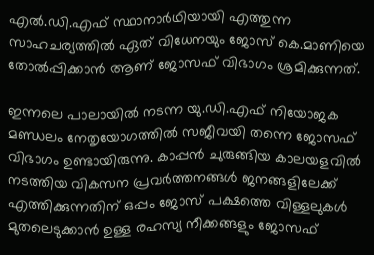എൽ.ഡി.എഫ് സ്ഥാനാർഥിയായി എത്തുന്ന സാഹചര്യത്തിൽ ഏത് വിധേനയും ജോസ് കെ.മാണിയെ തോൽപ്പിക്കാൻ ആണ് ജോസഫ് വിഭാഗം ശ്രമിക്കുന്നത്.

ഇന്നലെ പാലായിൽ നടന്ന യു.ഡി.എഫ് നിയോജക മണ്ഡലം നേതൃയോഗത്തിൽ സജീവയി തന്നെ ജോസഫ് വിഭാഗം ഉണ്ടായിരുന്നു. കാപ്പൻ ചുരുങ്ങിയ കാലയളവിൽ നടത്തിയ വികസന പ്രവർത്തനങ്ങൾ ജനങ്ങളിലേക്ക് എത്തിക്കുന്നതിന് ഒപ്പം ജോസ് പക്ഷത്തെ വിള്ളലുകൾ മുതലെടുക്കാൻ ഉള്ള രഹസ്യ നീക്കങ്ങളും ജോസഫ്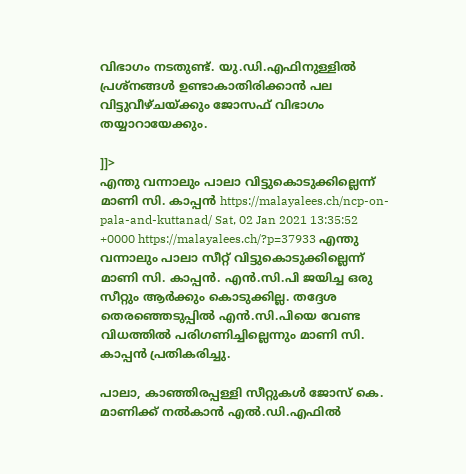വിഭാഗം നടതുണ്ട്. യു.ഡി.എഫിനുള്ളിൽ പ്രശ്നങ്ങൾ ഉണ്ടാകാതിരിക്കാൻ പല വിട്ടുവീഴ്ചയ്ക്കും ജോസഫ് വിഭാഗം തയ്യാറായേക്കും.

]]>
എന്തു വന്നാലും പാലാ വിട്ടുകൊടുക്കില്ലെന്ന് മാണി സി. കാപ്പൻ https://malayalees.ch/ncp-on-pala-and-kuttanad/ Sat, 02 Jan 2021 13:35:52 +0000 https://malayalees.ch/?p=37933 എന്തു വന്നാലും പാലാ സീറ്റ് വിട്ടുകൊടുക്കില്ലെന്ന് മാണി സി. കാപ്പൻ. എൻ.സി.പി ജയിച്ച ഒരു സീറ്റും ആർക്കും കൊടുക്കില്ല. തദ്ദേശ തെരഞ്ഞെടുപ്പിൽ എൻ.സി.പിയെ വേണ്ട വിധത്തിൽ പരിഗണിച്ചില്ലെന്നും മാണി സി. കാപ്പൻ പ്രതികരിച്ചു.

പാലാ, കാഞ്ഞിരപ്പള്ളി സീറ്റുകൾ ജോസ് കെ. മാണിക്ക് നൽകാൻ എല്‍.ഡി.എഫില്‍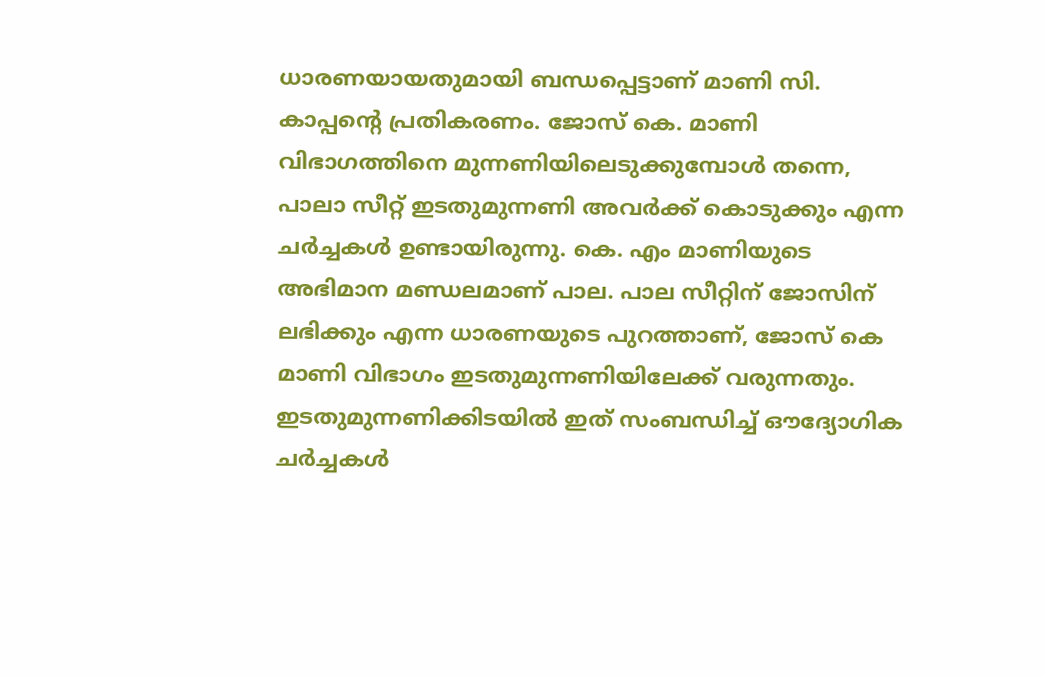ധാരണയായതുമായി ബന്ധപ്പെട്ടാണ് മാണി സി. കാപ്പന്‍റെ പ്രതികരണം. ജോസ് കെ. മാണി വിഭാഗത്തിനെ മുന്നണിയിലെടുക്കുമ്പോള്‍ തന്നെ, പാലാ സീറ്റ് ഇടതുമുന്നണി അവര്‍ക്ക് കൊടുക്കും എന്ന ചര്‍ച്ചകള്‍ ഉണ്ടായിരുന്നു. കെ. എം മാണിയുടെ അഭിമാന മണ്ഡലമാണ് പാല. പാല സീറ്റിന് ജോസിന് ലഭിക്കും എന്ന ധാരണയുടെ പുറത്താണ്, ജോസ് കെ മാണി വിഭാഗം ഇടതുമുന്നണിയിലേക്ക് വരുന്നതും. ഇടതുമുന്നണിക്കിടയില്‍ ഇത് സംബന്ധിച്ച് ഔദ്യോഗിക ചര്‍ച്ചകള്‍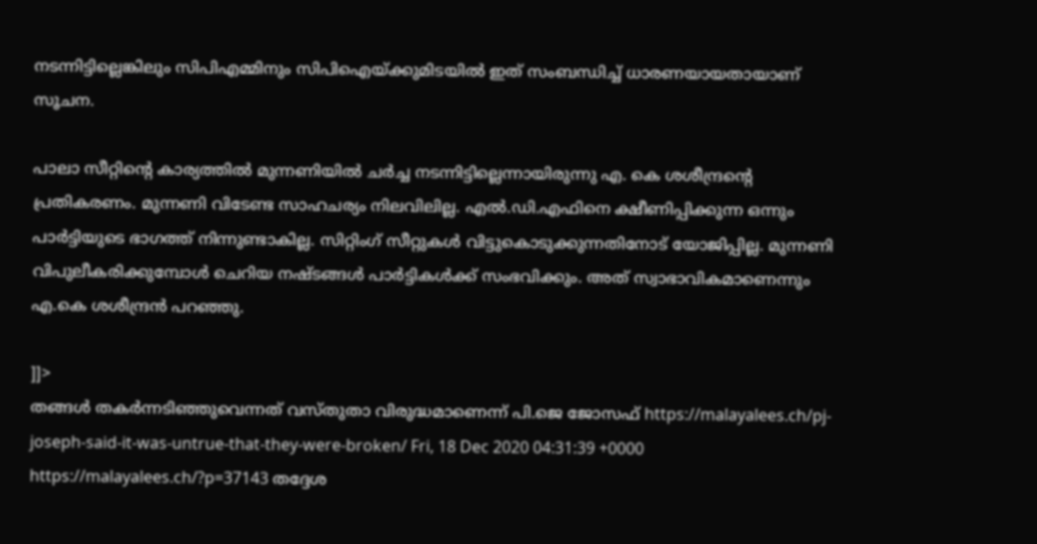നടന്നിട്ടില്ലെങ്കിലും സിപിഎമ്മിനും സിപിഐയ്ക്കുമിടയില്‍ ഇത് സംബന്ധിച്ച് ധാരണയായതായാണ് സൂചന.

പാലാ സീറ്റിന്‍റെ കാര്യത്തിൽ മുന്നണിയിൽ ചർച്ച നടന്നിട്ടില്ലെന്നായിരുന്നു എ. കെ ശശീന്ദ്രന്‍റെ പ്രതികരണം. മുന്നണി വിടേണ്ട സാഹചര്യം നിലവിലില്ല. എൽ.ഡി.എഫിനെ ക്ഷീണിപ്പിക്കുന്ന ഒന്നും പാർട്ടിയുടെ ഭാഗത്ത് നിന്നുണ്ടാകില്ല. സിറ്റിംഗ് സീറ്റുകൾ വിട്ടുകൊടുക്കുന്നതിനോട് യോജിപ്പില്ല. മുന്നണി വിപുലീകരിക്കുമ്പോൾ ചെറിയ നഷ്ടങ്ങൾ പാർട്ടികൾക്ക് സംഭവിക്കും. അത് സ്വാഭാവികമാണെന്നും എ.കെ ശശീന്ദ്രന്‍ പറഞ്ഞു.

]]>
തങ്ങള്‍ തകര്‍ന്നടിഞ്ഞുവെന്നത് വസ്തുതാ വിരുദ്ധമാണെന്ന് പി.ജെ ജോസഫ് https://malayalees.ch/pj-joseph-said-it-was-untrue-that-they-were-broken/ Fri, 18 Dec 2020 04:31:39 +0000 https://malayalees.ch/?p=37143 തദ്ദേശ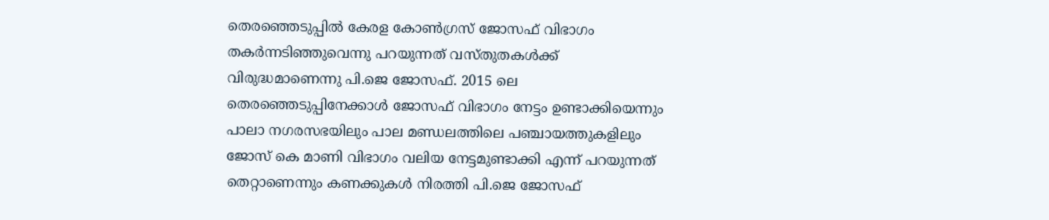തെരഞ്ഞെടുപ്പിൽ കേരള കോൺഗ്രസ് ജോസഫ് വിഭാഗം തകർന്നടിഞ്ഞുവെന്നു പറയുന്നത് വസ്തുതകൾക്ക് വിരുദ്ധമാണെന്നു പി.ജെ ജോസഫ്. 2015 ലെ തെരഞ്ഞെടുപ്പിനേക്കാൾ ജോസഫ് വിഭാഗം നേട്ടം ഉണ്ടാക്കിയെന്നും പാലാ നഗരസഭയിലും പാല മണ്ഡലത്തിലെ പഞ്ചായത്തുകളിലും ജോസ് കെ മാണി വിഭാഗം വലിയ നേട്ടമുണ്ടാക്കി എന്ന് പറയുന്നത് തെറ്റാണെന്നും കണക്കുകൾ നിരത്തി പി.ജെ ജോസഫ്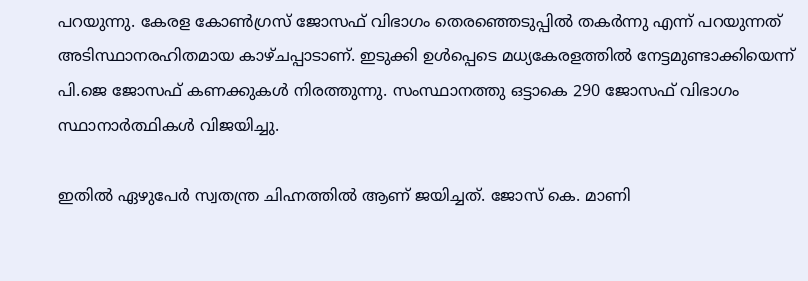പറയുന്നു. കേരള കോൺഗ്രസ് ജോസഫ് വിഭാഗം തെരഞ്ഞെടുപ്പിൽ തകർന്നു എന്ന് പറയുന്നത് അടിസ്ഥാനരഹിതമായ കാഴ്ചപ്പാടാണ്. ഇടുക്കി ഉൾപ്പെടെ മധ്യകേരളത്തിൽ നേട്ടമുണ്ടാക്കിയെന്ന് പി.ജെ ജോസഫ് കണക്കുകൾ നിരത്തുന്നു. സംസ്ഥാനത്തു ഒട്ടാകെ 290 ജോസഫ് വിഭാഗം സ്ഥാനാർത്ഥികൾ വിജയിച്ചു.

ഇതിൽ ഏഴുപേർ സ്വതന്ത്ര ചിഹ്നത്തിൽ ആണ് ജയിച്ചത്. ജോസ് കെ. മാണി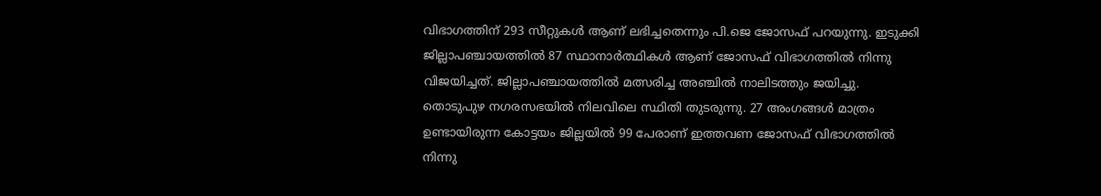വിഭാഗത്തിന് 293 സീറ്റുകൾ ആണ് ലഭിച്ചതെന്നും പി.ജെ ജോസഫ് പറയുന്നു. ഇടുക്കി ജില്ലാപഞ്ചായത്തിൽ 87 സ്ഥാനാർത്ഥികൾ ആണ് ജോസഫ് വിഭാഗത്തിൽ നിന്നു വിജയിച്ചത്. ജില്ലാപഞ്ചായത്തിൽ മത്സരിച്ച അഞ്ചിൽ നാലിടത്തും ജയിച്ചു. തൊടുപുഴ നഗരസഭയിൽ നിലവിലെ സ്ഥിതി തുടരുന്നു. 27 അംഗങ്ങൾ മാത്രം ഉണ്ടായിരുന്ന കോട്ടയം ജില്ലയിൽ 99 പേരാണ് ഇത്തവണ ജോസഫ് വിഭാഗത്തിൽ നിന്നു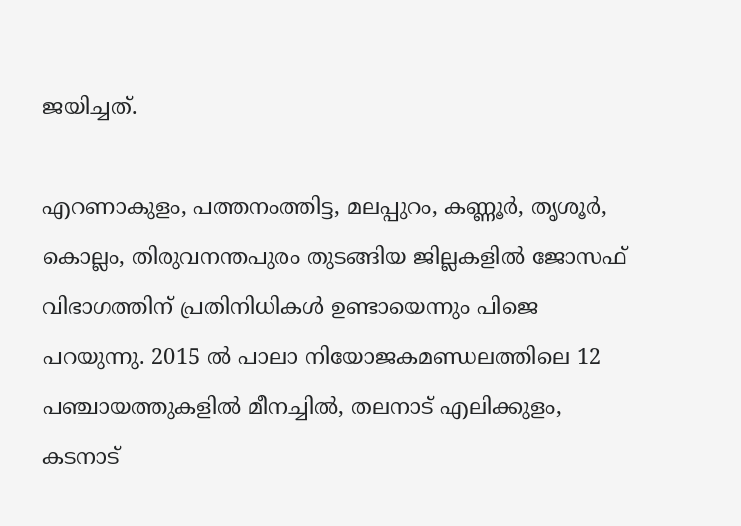ജയിച്ചത്.

എറണാകുളം, പത്തനംത്തിട്ട, മലപ്പുറം, കണ്ണൂർ, തൃശൂർ, കൊല്ലം, തിരുവനന്തപുരം തുടങ്ങിയ ജില്ലകളിൽ ജോസഫ് വിഭാഗത്തിന് പ്രതിനിധികൾ ഉണ്ടായെന്നും പിജെ പറയുന്നു. 2015 ൽ പാലാ നിയോജകമണ്ഡലത്തിലെ 12 പഞ്ചായത്തുകളിൽ മീനച്ചിൽ, തലനാട് എലിക്കുളം, കടനാട്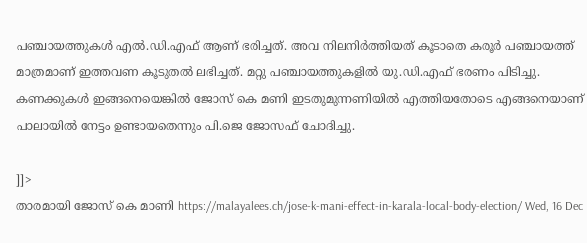പഞ്ചായത്തുകൾ എൽ.ഡി.എഫ് ആണ് ഭരിച്ചത്. അവ നിലനിർത്തിയത് കൂടാതെ കരൂർ പഞ്ചായത്ത് മാത്രമാണ് ഇത്തവണ കൂടുതൽ ലഭിച്ചത്. മറ്റു പഞ്ചായത്തുകളിൽ യു.ഡി.എഫ് ഭരണം പിടിച്ചു. കണക്കുകൾ ഇങ്ങനെയെങ്കിൽ ജോസ് കെ മണി ഇടതുമുന്നണിയിൽ എത്തിയതോടെ എങ്ങനെയാണ് പാലായിൽ നേട്ടം ഉണ്ടായതെന്നും പി.ജെ ജോസഫ് ചോദിച്ചു.

]]>
താരമായി ജോസ് കെ മാണി https://malayalees.ch/jose-k-mani-effect-in-karala-local-body-election/ Wed, 16 Dec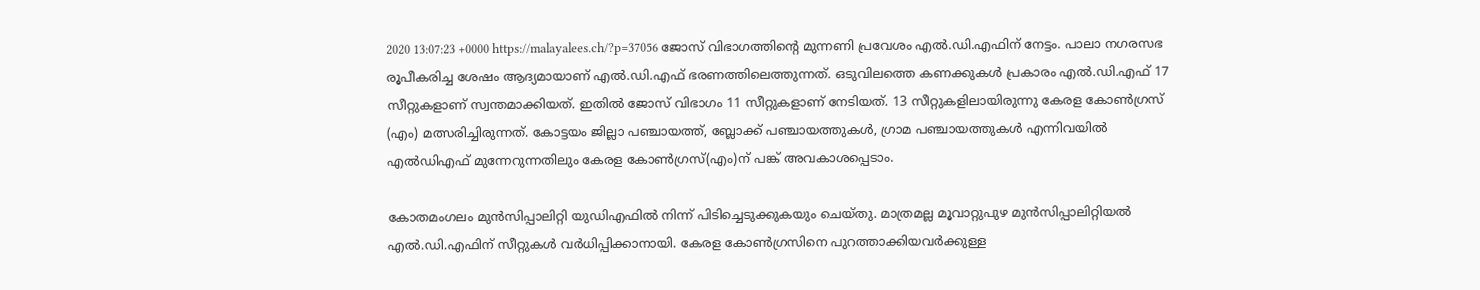2020 13:07:23 +0000 https://malayalees.ch/?p=37056 ജോസ് വിഭാഗത്തിന്റെ മുന്നണി പ്രവേശം എല്‍.ഡി.എഫിന് നേട്ടം. പാലാ നഗരസഭ രൂപീകരിച്ച ശേഷം ആദ്യമായാണ് എല്‍.ഡി.എഫ് ഭരണത്തിലെത്തുന്നത്. ഒടുവിലത്തെ കണക്കുകള്‍ പ്രകാരം എല്‍.ഡി.എഫ് 17 സീറ്റുകളാണ് സ്വന്തമാക്കിയത്. ഇതില്‍ ജോസ് വിഭാഗം 11 സീറ്റുകളാണ് നേടിയത്. 13 സീറ്റുകളിലായിരുന്നു കേരള കോണ്‍ഗ്രസ് (എം) മത്സരിച്ചിരുന്നത്. കോട്ടയം ജില്ലാ പഞ്ചായത്ത്, ബ്ലോക്ക് പഞ്ചായത്തുകൾ, ഗ്രാമ പഞ്ചായത്തുകൾ എന്നിവയിൽ എൽഡിഎഫ് മുന്നേറുന്നതിലും കേരള കോണ്‍ഗ്രസ്(എം)ന് പങ്ക് അവകാശപ്പെടാം.

കോതമംഗലം മുന്‍സിപ്പാലിറ്റി യുഡിഎഫില്‍ നിന്ന് പിടിച്ചെടുക്കുകയും ചെയ്തു. മാത്രമല്ല മൂവാറ്റുപുഴ മുന്‍സിപ്പാലിറ്റിയല്‍ എല്‍.ഡി.എഫിന് സീറ്റുകള്‍ വര്‍ധിപ്പിക്കാനായി. കേരള കോണ്‍ഗ്രസിനെ പുറത്താക്കിയവര്‍ക്കുള്ള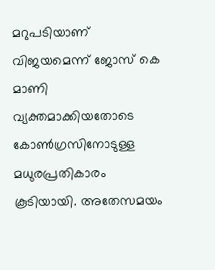മറുപടിയാണ് വിജയമെന്ന് ജോസ് കെ മാണി വ്യക്തമാക്കിയതോടെ കോണ്‍ഗ്രസിനോടുള്ള മധുരപ്രതികാരം കൂടിയായി. അതേസമയം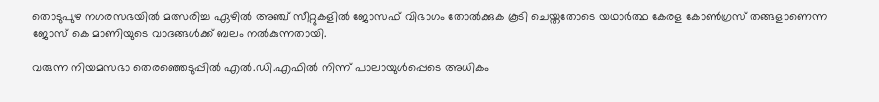തൊടുപുഴ നഗരസഭയില്‍ മത്സരിച്ച ഏഴില്‍ അഞ്ച് സീറ്റുകളില്‍ ജോസഫ് വിഭാഗം തോല്‍ക്കുക കൂടി ചെയ്തതോടെ യഥാര്‍ത്ഥ കേരള കോണ്‍ഗ്രസ് തങ്ങളാണെന്ന ജോസ് കെ മാണിയുടെ വാദങ്ങള്‍ക്ക് ബലം നല്‍കുന്നതായി.

വരുന്ന നിയമസഭാ തെരഞ്ഞെടുപ്പില്‍ എല്‍.ഡി.എഫില്‍ നിന്ന് പാലായുള്‍പ്പെടെ അധികം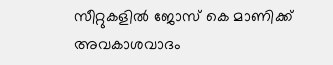സീറ്റുകളില്‍ ജോസ് കെ മാണിക്ക് അവകാശവാദം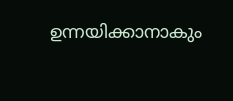ഉന്നയിക്കാനാകും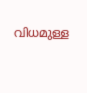വിധമുള്ള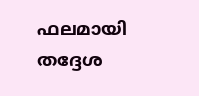ഫലമായി തദ്ദേശ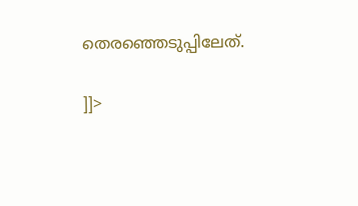തെരഞ്ഞെടുപ്പിലേത്.

]]>